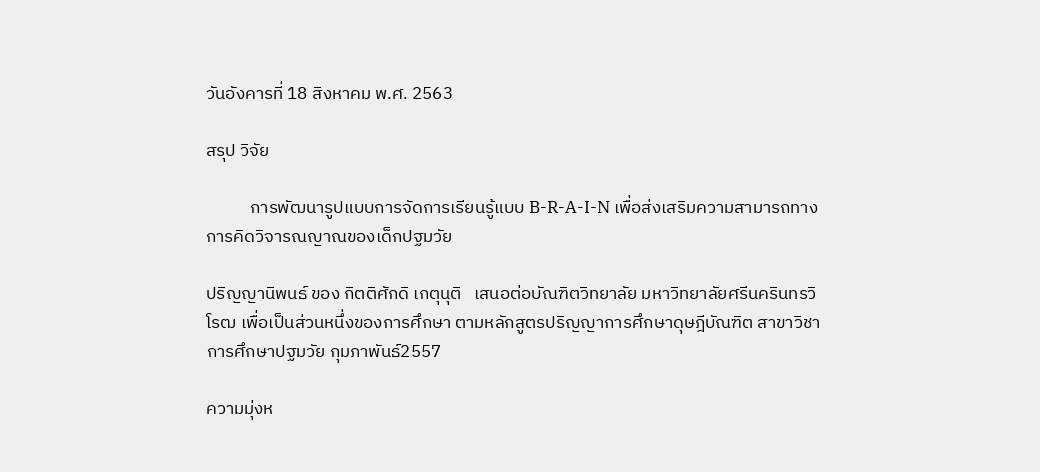วันอังคารที่ 18 สิงหาคม พ.ศ. 2563

สรุป วิจัย

           การพัฒนารูปแบบการจัดการเรียนรู้แบบ B-R-A-I-N เพื่อส่งเสริมความสามารถทางการคิดวิจารณญาณของเด็กปฐมวัย

ปริญญานิพนธ์ ของ กิตติศักดิ เกตุนุติ   เสนอต่อบัณฑิตวิทยาลัย มหาวิทยาลัยศรีนครินทรวิโรฒ เพื่อเป็นส่วนหนึ่งของการศึกษา ตามหลักสูตรปริญญาการศึกษาดุษฎีบัณฑิต สาขาวิชาการศึกษาปฐมวัย กุมภาพันธ์2557

ความมุ่งห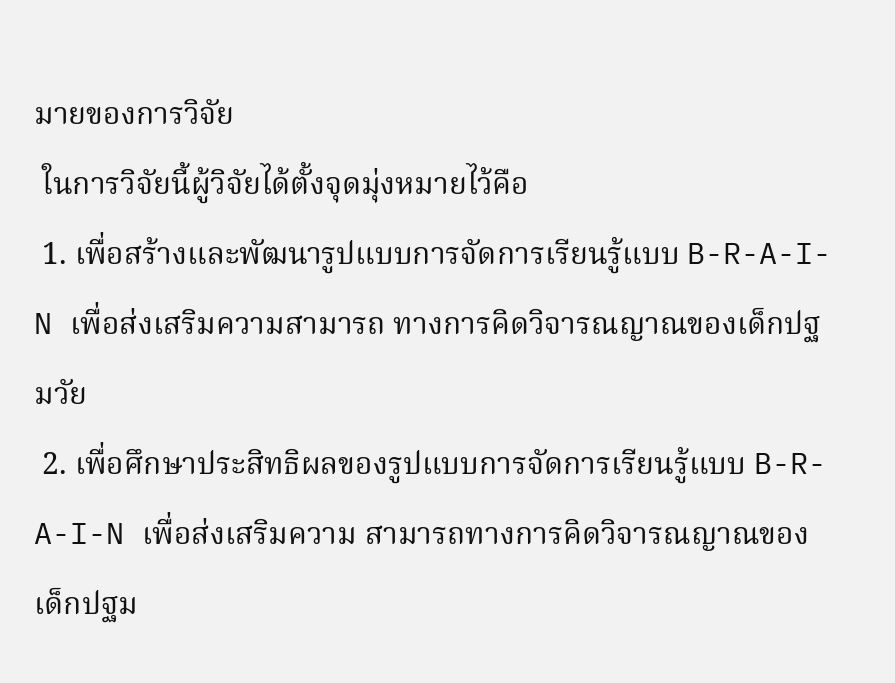มายของการวิจัย
 ในการวิจัยนี้ผู้วิจัยได้ตั้งจุดมุ่งหมายไว้คือ
 1. เพื่อสร้างและพัฒนารูปแบบการจัดการเรียนรู้แบบ B-R-A-I-N เพื่อส่งเสริมความสามารถ ทางการคิดวิจารณญาณของเด็กปฐมวัย
 2. เพื่อศึกษาประสิทธิผลของรูปแบบการจัดการเรียนรู้แบบ B-R-A-I-N เพื่อส่งเสริมความ สามารถทางการคิดวิจารณญาณของเด็กปฐม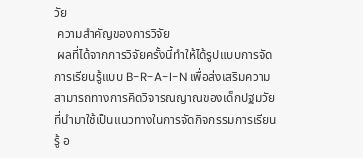วัย
 ความสําคัญของการวิจัย
 ผลที่ได้จากการวิจัยครั้งนี้ทําให้ได้รูปแบบการจัดการเรียนรู้แบบ B-R-A-I-N เพื่อส่งเสริมความ สามารถทางการคิดวิจารณญาณของเด็กปฐมวัย ที่นํามาใช้เป็นแนวทางในการจัดกิจกรรมการเรียนรู้ อ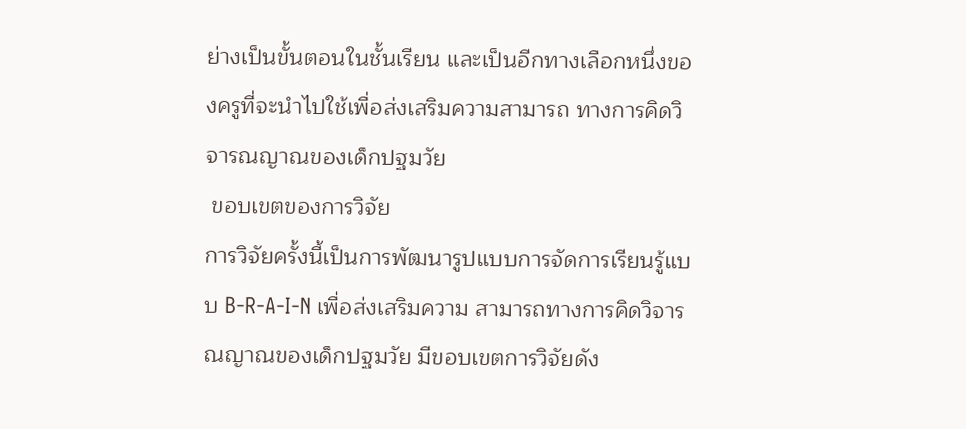ย่างเป็นขั้นตอนในชั้นเรียน และเป็นอีกทางเลือกหนึ่งของครูที่จะนําไปใช้เพื่อส่งเสริมความสามารถ ทางการคิดวิจารณญาณของเด็กปฐมวัย
 ขอบเขตของการวิจัย
การวิจัยครั้งนี้เป็นการพัฒนารูปแบบการจัดการเรียนรู้แบบ B-R-A-I-N เพื่อส่งเสริมความ สามารถทางการคิดวิจารณญาณของเด็กปฐมวัย มีขอบเขตการวิจัยดัง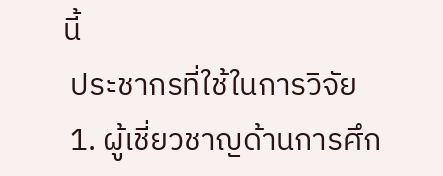นี้
 ประชากรที่ใช้ในการวิจัย
 1. ผู้เชี่ยวชาญด้านการศึก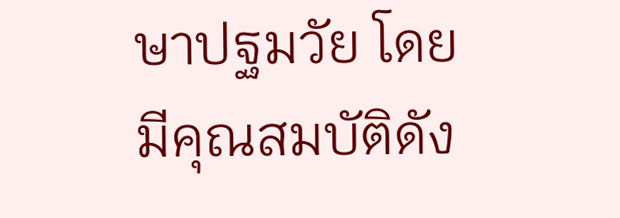ษาปฐมวัย โดยมีคุณสมบัติดัง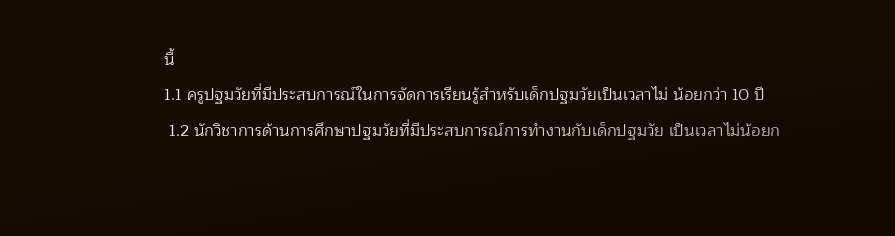นี้
1.1 ครูปฐมวัยที่มีประสบการณ์ในการจัดการเรียนรู้สําหรับเด็กปฐมวัยเป็นเวลาไม่ น้อยกว่า 10 ปี
 1.2 นักวิชาการด้านการศึกษาปฐมวัยที่มีประสบการณ์การทํางานกับเด็กปฐมวัย เป็นเวลาไม่น้อยก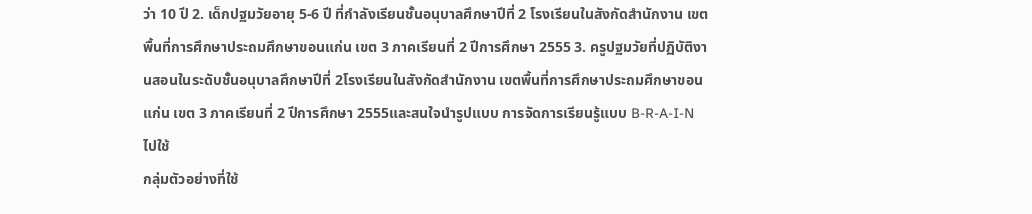ว่า 10 ปี 2. เด็กปฐมวัยอายุ 5-6 ปี ที่กําลังเรียนชั้นอนุบาลศึกษาปีที่ 2 โรงเรียนในสังกัดสํานักงาน เขตพื้นที่การศึกษาประถมศึกษาขอนแก่น เขต 3 ภาคเรียนที่ 2 ปีการศึกษา 2555 3. ครูปฐมวัยที่ปฏิบัติงานสอนในระดับชั้นอนุบาลศึกษาปีที่ 2โรงเรียนในสังกัดสํานักงาน เขตพื้นที่การศึกษาประถมศึกษาขอนแก่น เขต 3 ภาคเรียนที่ 2 ปีการศึกษา 2555และสนใจนํารูปแบบ การจัดการเรียนรู้แบบ B-R-A-I-N ไปใช้
กลุ่มตัวอย่างที่ใช้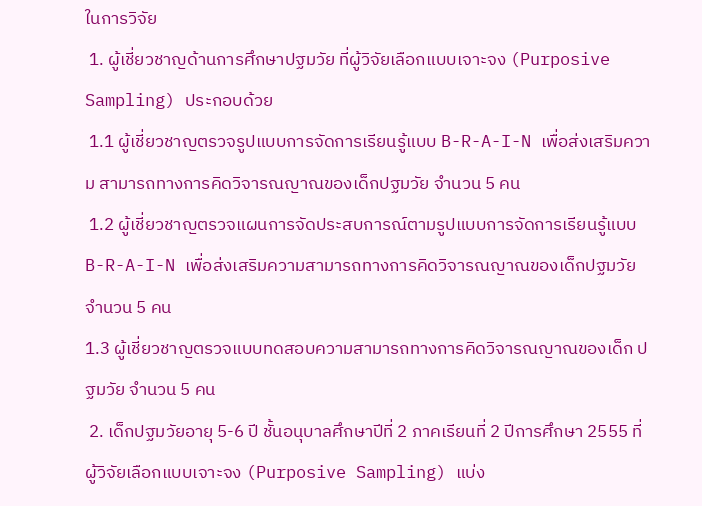ในการวิจัย
 1. ผู้เชี่ยวชาญด้านการศึกษาปฐมวัย ที่ผู้วิจัยเลือกแบบเจาะจง (Purposive Sampling) ประกอบด้วย
 1.1 ผู้เชี่ยวชาญตรวจรูปแบบการจัดการเรียนรู้แบบ B-R-A-I-N เพื่อส่งเสริมความ สามารถทางการคิดวิจารณญาณของเด็กปฐมวัย จํานวน 5 คน
 1.2 ผู้เชี่ยวชาญตรวจแผนการจัดประสบการณ์ตามรูปแบบการจัดการเรียนรู้แบบ B-R-A-I-N เพื่อส่งเสริมความสามารถทางการคิดวิจารณญาณของเด็กปฐมวัย จํานวน 5 คน
1.3 ผู้เชี่ยวชาญตรวจแบบทดสอบความสามารถทางการคิดวิจารณญาณของเด็ก ปฐมวัย จํานวน 5 คน
 2. เด็กปฐมวัยอายุ 5-6 ปี ชั้นอนุบาลศึกษาปีที่ 2 ภาคเรียนที่ 2 ปีการศึกษา 2555 ที่ ผู้วิจัยเลือกแบบเจาะจง (Purposive Sampling) แบ่ง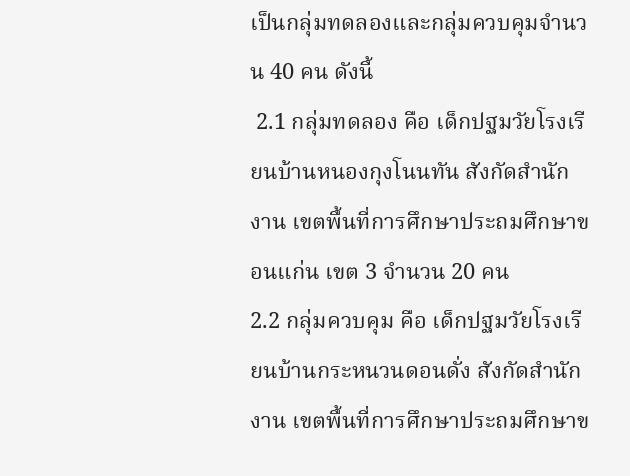เป็นกลุ่มทดลองและกลุ่มควบคุมจํานวน 40 คน ดังนี้
 2.1 กลุ่มทดลอง คือ เด็กปฐมวัยโรงเรียนบ้านหนองกุงโนนทัน สังกัดสํานักงาน เขตพื้นที่การศึกษาประถมศึกษาขอนแก่น เขต 3 จํานวน 20 คน
2.2 กลุ่มควบคุม คือ เด็กปฐมวัยโรงเรียนบ้านกระหนวนดอนดั่ง สังกัดสํานักงาน เขตพื้นที่การศึกษาประถมศึกษาข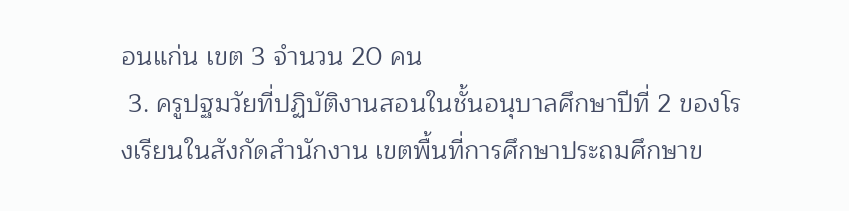อนแก่น เขต 3 จํานวน 20 คน
 3. ครูปฐมวัยที่ปฏิบัติงานสอนในชั้นอนุบาลศึกษาปีที่ 2 ของโรงเรียนในสังกัดสํานักงาน เขตพื้นที่การศึกษาประถมศึกษาข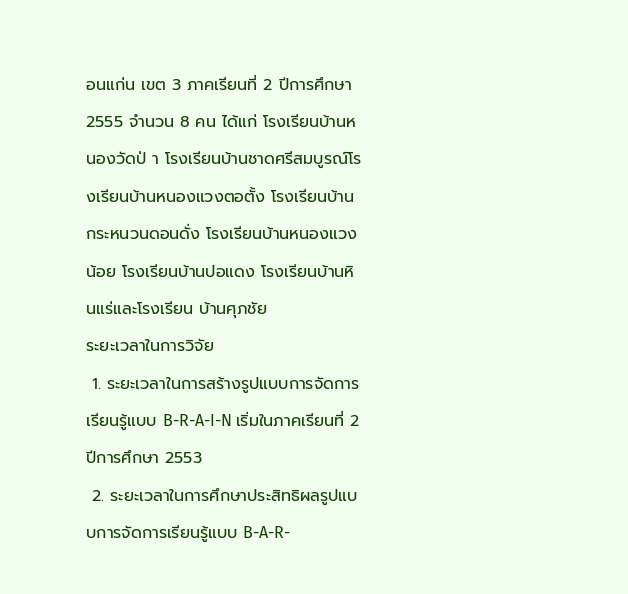อนแก่น เขต 3 ภาคเรียนที่ 2 ปีการศึกษา 2555 จํานวน 8 คน ได้แก่ โรงเรียนบ้านหนองวัดป่ า โรงเรียนบ้านชาดศรีสมบูรณ์โรงเรียนบ้านหนองแวงตอตั้ง โรงเรียนบ้าน กระหนวนดอนดั่ง โรงเรียนบ้านหนองแวงน้อย โรงเรียนบ้านปอแดง โรงเรียนบ้านหินแร่และโรงเรียน บ้านศุภชัย
ระยะเวลาในการวิจัย
 1. ระยะเวลาในการสร้างรูปแบบการจัดการเรียนรู้แบบ B-R-A-I-N เริ่มในภาคเรียนที่ 2 ปีการศึกษา 2553
 2. ระยะเวลาในการศึกษาประสิทธิผลรูปแบบการจัดการเรียนรู้แบบ B-A-R-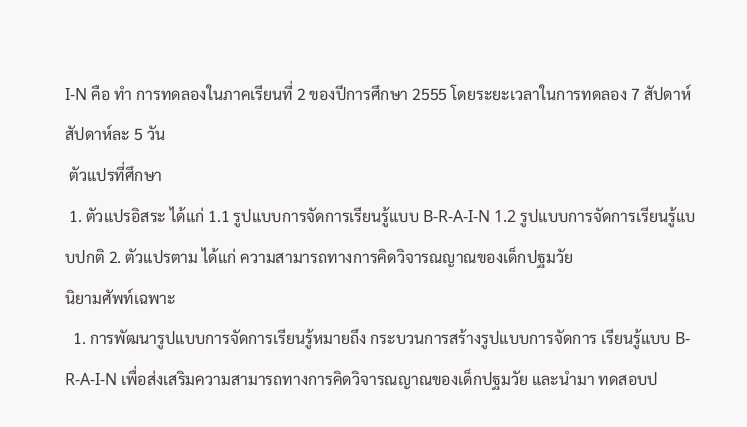I-N คือ ทํา การทดลองในภาคเรียนที่ 2 ของปีการศึกษา 2555 โดยระยะเวลาในการทดลอง 7 สัปดาห์สัปดาห์ละ 5 วัน
 ตัวแปรที่ศึกษา
 1. ตัวแปรอิสระ ได้แก่ 1.1 รูปแบบการจัดการเรียนรู้แบบ B-R-A-I-N 1.2 รูปแบบการจัดการเรียนรู้แบบปกติ 2. ตัวแปรตาม ได้แก่ ความสามารถทางการคิดวิจารณญาณของเด็กปฐมวัย
นิยามศัพท์เฉพาะ
  1. การพัฒนารูปแบบการจัดการเรียนรู้หมายถึง กระบวนการสร้างรูปแบบการจัดการ เรียนรู้แบบ B-R-A-I-N เพื่อส่งเสริมความสามารถทางการคิดวิจารณญาณของเด็กปฐมวัย และนํามา ทดสอบป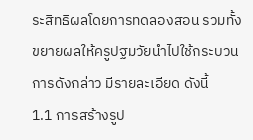ระสิทธิผลโดยการทดลองสอน รวมทั้งขยายผลให้ครูปฐมวัยนําไปใช้กระบวนการดังกล่าว มีรายละเอียด ดังนี้
1.1 การสร้างรูป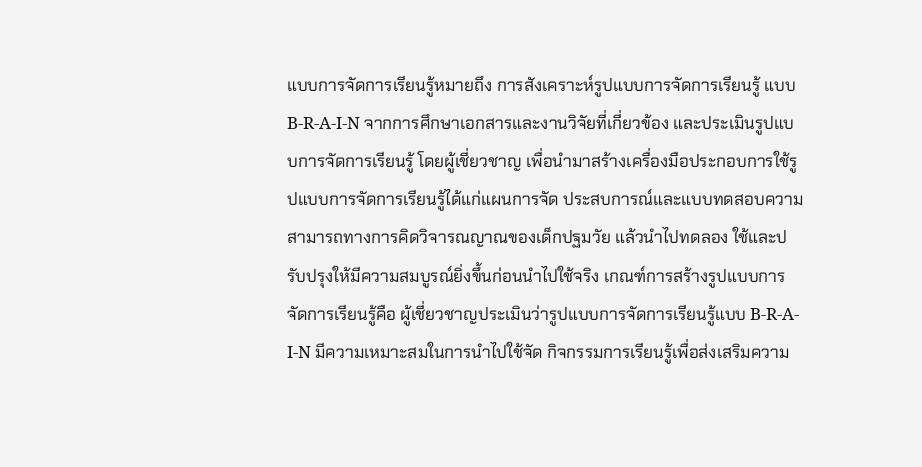แบบการจัดการเรียนรู้หมายถึง การสังเคราะห์รูปแบบการจัดการเรียนรู้ แบบ B-R-A-I-N จากการศึกษาเอกสารและงานวิจัยที่เกี่ยวข้อง และประเมินรูปแบบการจัดการเรียนรู้ โดยผู้เชี่ยวชาญ เพื่อนํามาสร้างเครื่องมือประกอบการใช้รูปแบบการจัดการเรียนรู้ได้แก่แผนการจัด ประสบการณ์และแบบทดสอบความสามารถทางการคิดวิจารณญาณของเด็กปฐมวัย แล้วนําไปทดลอง ใช้และปรับปรุงให้มีความสมบูรณ์ยิ่งขึ้นก่อนนําไปใช้จริง เกณฑ์การสร้างรูปแบบการจัดการเรียนรู้คือ ผู้เชี่ยวชาญประเมินว่ารูปแบบการจัดการเรียนรู้แบบ B-R-A-I-N มีความเหมาะสมในการนําไปใช้จัด กิจกรรมการเรียนรู้เพื่อส่งเสริมความ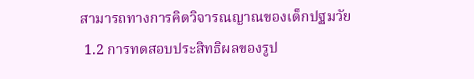สามารถทางการคิดวิจารณญาณของเด็กปฐมวัย
 1.2 การทดสอบประสิทธิผลของรูป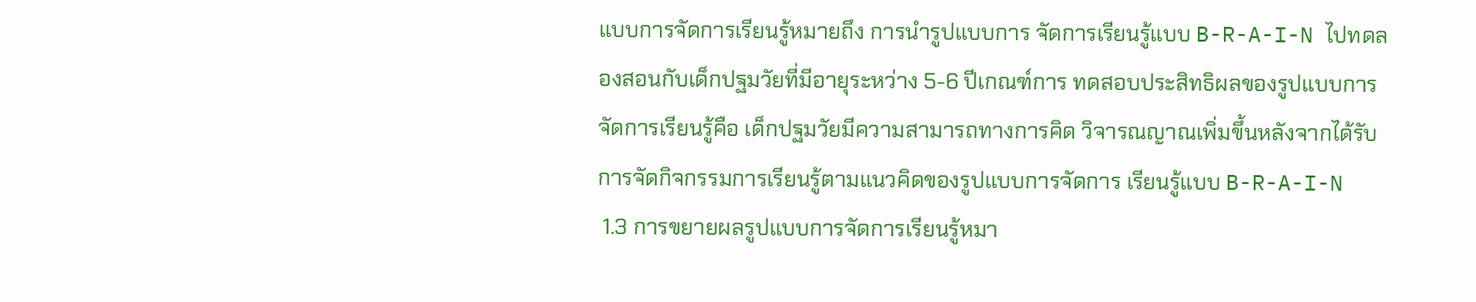แบบการจัดการเรียนรู้หมายถึง การนํารูปแบบการ จัดการเรียนรู้แบบ B-R-A-I-N ไปทดลองสอนกับเด็กปฐมวัยที่มีอายุระหว่าง 5-6 ปีเกณฑ์การ ทดสอบประสิทธิผลของรูปแบบการจัดการเรียนรู้คือ เด็กปฐมวัยมีความสามารถทางการคิด วิจารณญาณเพิ่มขึ้นหลังจากได้รับการจัดกิจกรรมการเรียนรู้ตามแนวคิดของรูปแบบการจัดการ เรียนรู้แบบ B-R-A-I-N
 1.3 การขยายผลรูปแบบการจัดการเรียนรู้หมา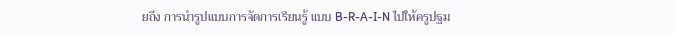ยถึง การนํารูปแบบการจัดการเรียนรู้ แบบ B-R-A-I-N ไปให้ครูปฐม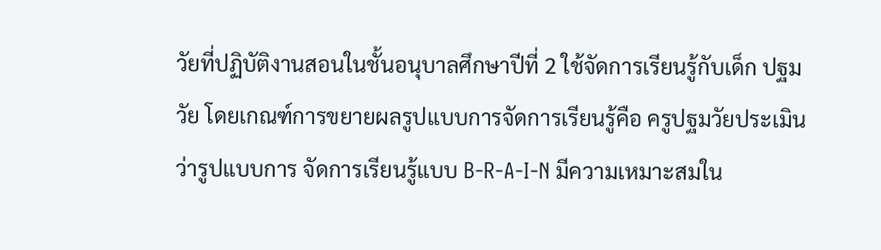วัยที่ปฏิบัติงานสอนในชั้นอนุบาลศึกษาปีที่ 2 ใช้จัดการเรียนรู้กับเด็ก ปฐมวัย โดยเกณฑ์การขยายผลรูปแบบการจัดการเรียนรู้คือ ครูปฐมวัยประเมินว่ารูปแบบการ จัดการเรียนรู้แบบ B-R-A-I-N มีความเหมาะสมใน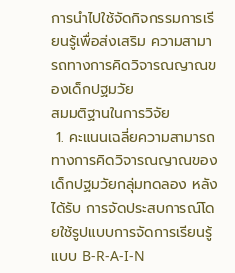การนําไปใช้จัดกิจกรรมการเรียนรู้เพื่อส่งเสริม ความสามารถทางการคิดวิจารณญาณของเด็กปฐมวัย
สมมติฐานในการวิจัย
 1. คะแนนเฉลี่ยความสามารถทางการคิดวิจารณญาณของเด็กปฐมวัยกลุ่มทดลอง หลังได้รับ การจัดประสบการณ์โดยใช้รูปแบบการจัดการเรียนรู้แบบ B-R-A-I-N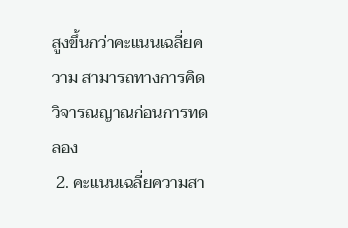สูงขึ้นกว่าคะแนนเฉลี่ยความ สามารถทางการคิดวิจารณญาณก่อนการทดลอง
 2. คะแนนเฉลี่ยความสา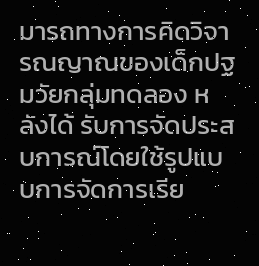มารถทางการคิดวิจารณญาณของเด็กปฐมวัยกลุ่มทดลอง หลังได้ รับการจัดประสบการณ์โดยใช้รูปแบบการจัดการเรีย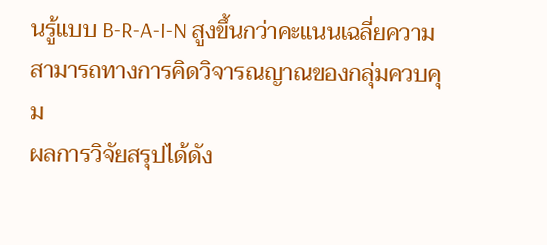นรู้แบบ B-R-A-I-N สูงขึ้นกว่าคะแนนเฉลี่ยความ สามารถทางการคิดวิจารณญาณของกลุ่มควบคุม
ผลการวิจัยสรุปได้ดัง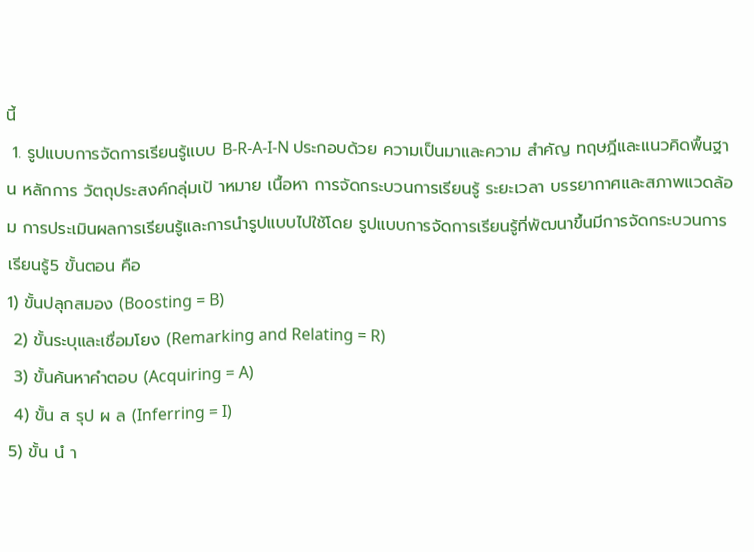นี้
 1. รูปแบบการจัดการเรียนรู้แบบ B-R-A-I-N ประกอบด้วย ความเป็นมาและความ สําคัญ ทฤษฎีและแนวคิดพื้นฐาน หลักการ วัตถุประสงค์กลุ่มเป้ าหมาย เนื้อหา การจัดกระบวนการเรียนรู้ ระยะเวลา บรรยากาศและสภาพแวดล้อม การประเมินผลการเรียนรู้และการนํารูปแบบไปใช้โดย รูปแบบการจัดการเรียนรู้ที่พัฒนาขึ้นมีการจัดกระบวนการเรียนรู้5 ขั้นตอน คือ
1) ขั้นปลุกสมอง (Boosting = B)
 2) ขั้นระบุและเชื่อมโยง (Remarking and Relating = R)
 3) ขั้นค้นหาคําตอบ (Acquiring = A)
 4) ขั้น ส รุป ผ ล (Inferring = I)
5) ขั้น นํ า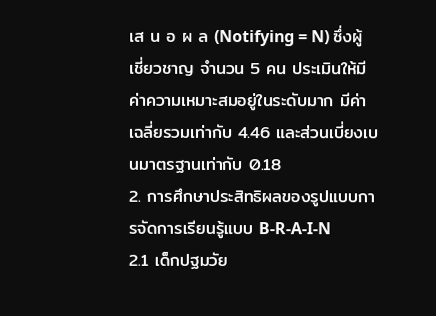เส น อ ผ ล (Notifying = N) ซึ่งผู้เชี่ยวชาญ จํานวน 5 คน ประเมินให้มีค่าความเหมาะสมอยู่ในระดับมาก มีค่าเฉลี่ยรวมเท่ากับ 4.46 และส่วนเบี่ยงเบนมาตรฐานเท่ากับ 0.18
2. การศึกษาประสิทธิผลของรูปแบบการจัดการเรียนรู้แบบ B-R-A-I-N
2.1 เด็กปฐมวัย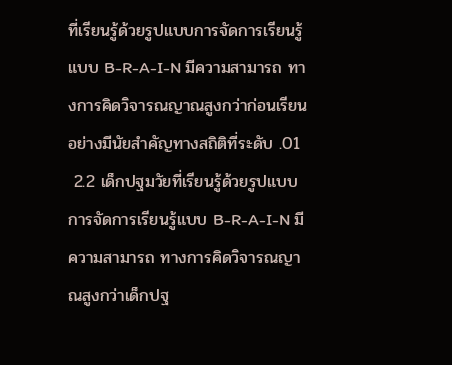ที่เรียนรู้ด้วยรูปแบบการจัดการเรียนรู้แบบ B-R-A-I-N มีความสามารถ ทางการคิดวิจารณญาณสูงกว่าก่อนเรียน อย่างมีนัยสําคัญทางสถิติที่ระดับ .01
 2.2 เด็กปฐมวัยที่เรียนรู้ด้วยรูปแบบการจัดการเรียนรู้แบบ B-R-A-I-N มีความสามารถ ทางการคิดวิจารณญาณสูงกว่าเด็กปฐ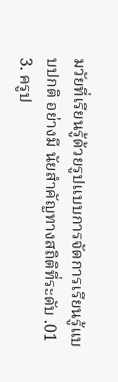มวัยที่เรียนรู้ด้วยรูปแบบการจัดการเรียนรู้แบบปกติ อย่างมี นัยสําคัญทางสถิติที่ระดับ .01
3. ครูป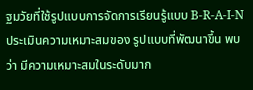ฐมวัยที่ใช้รูปแบบการจัดการเรียนรู้แบบ B-R-A-I-N ประเมินความเหมาะสมของ รูปแบบที่พัฒนาขึ้น พบว่า มีความเหมาะสมในระดับมาก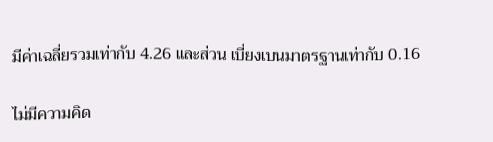มีค่าเฉลี่ยรวมเท่ากับ 4.26 และส่วน เบี่ยงเบนมาตรฐานเท่ากับ 0.16

ไม่มีความคิด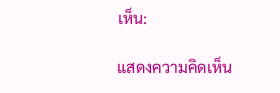เห็น:

แสดงความคิดเห็น